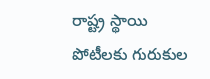రాష్ట్ర స్థాయి పోటీలకు గురుకుల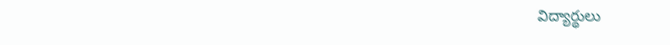విద్యార్థులు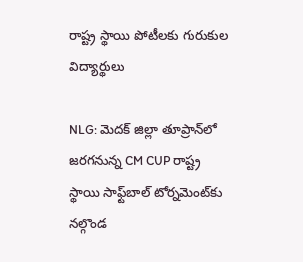రాష్ట్ర స్థాయి పోటీలకు గురుకుల విద్యార్థులు

NLG: మెదక్ జిల్లా తూప్రాన్‌లో జరగనున్న CM CUP రాష్ట్ర స్థాయి సాఫ్ట్‌బాల్ టోర్నమెంట్‌కు నల్గొండ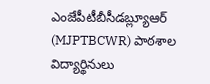ఎంజేపీటీబీసీడబ్ల్యూఆర్ (MJPTBCWR) పాఠశాల విద్యార్థినులు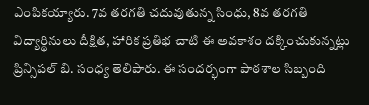ఎంపికయ్యారు. 7వ తరగతి చదువుతున్న సింధు, 8వ తరగతి విద్యార్థినులు దీక్షిత, హారిక ప్రతిభ చాటి ఈ అవకాశం దక్కించుకున్నట్లు ప్రిన్సిపల్ బి. సంధ్య తెలిపారు. ఈ సందర్భంగా పాఠశాల సిబ్బంది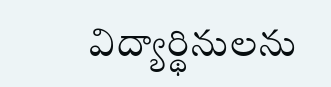విద్యార్థినులను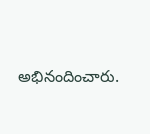అభినందించారు.